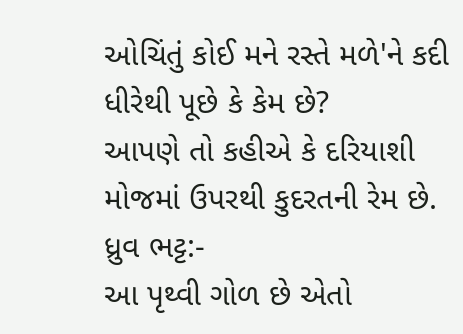ઓચિંતું કોઈ મને રસ્તે મળે'ને કદી ધીરેથી પૂછે કે કેમ છે?
આપણે તો કહીએ કે દરિયાશી મોજમાં ઉપરથી કુદરતની રેમ છે.
ધ્રુવ ભટ્ટ:-
આ પૃથ્વી ગોળ છે એતો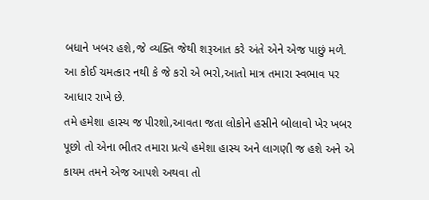બધાને ખબર હશે,જે વ્યક્તિ જેથી શરૂઆત કરે અંતે એને એજ પાછું મળે. આ કોઈ ચમત્કાર નથી કે જે કરો એ ભરો,આતો માત્ર તમારા સ્વભાવ પર આધાર રાખે છે.
તમે હમેશા હાસ્ય જ પીરશો,આવતા જતા લોકોને હસીને બોલાવો ખેર ખબર પૂછો તો એના ભીતર તમારા પ્રત્યે હમેશા હાસ્ય અને લાગણી જ હશે અને એ કાયમ તમને એજ આપશે અથવા તો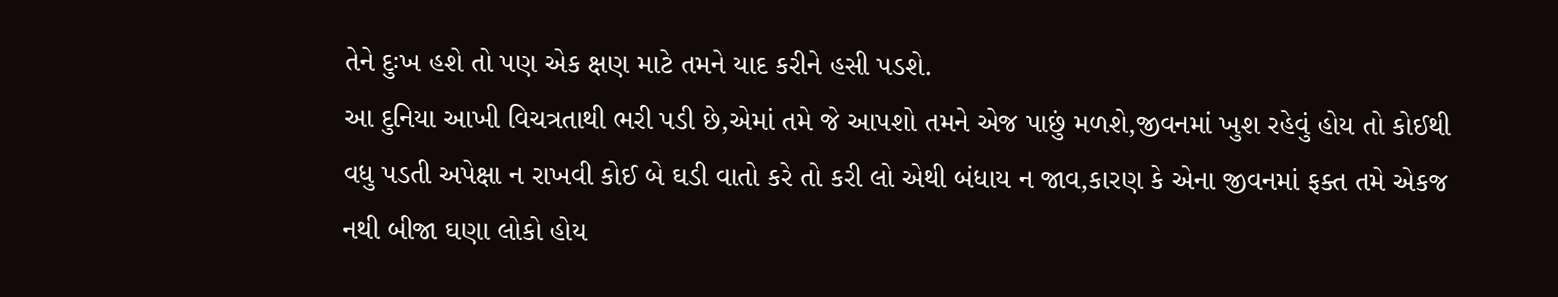તેને દુઃખ હશે તો પણ એક ક્ષણ માટે તમને યાદ કરીને હસી પડશે.
આ દુનિયા આખી વિચત્રતાથી ભરી પડી છે,એમાં તમે જે આપશો તમને એજ પાછું મળશે,જીવનમાં ખુશ રહેવું હોય તો કોઈથી વધુ પડતી અપેક્ષા ન રાખવી કોઈ બે ઘડી વાતો કરે તો કરી લો એથી બંધાય ન જાવ,કારણ કે એના જીવનમાં ફક્ત તમે એકજ નથી બીજા ઘણા લોકો હોય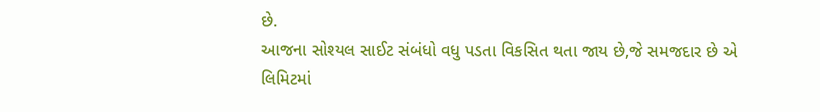છે.
આજના સોશ્યલ સાઈટ સંબંધો વધુ પડતા વિકસિત થતા જાય છે,જે સમજદાર છે એ લિમિટમાં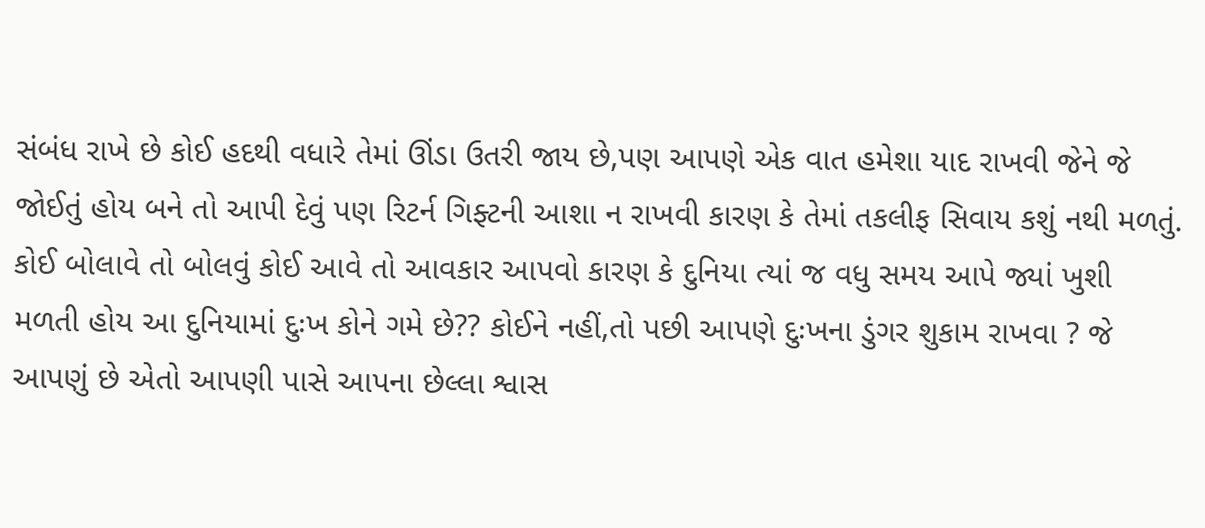સંબંધ રાખે છે કોઈ હદથી વધારે તેમાં ઊંડા ઉતરી જાય છે,પણ આપણે એક વાત હમેશા યાદ રાખવી જેને જે જોઈતું હોય બને તો આપી દેવું પણ રિટર્ન ગિફ્ટની આશા ન રાખવી કારણ કે તેમાં તકલીફ સિવાય કશું નથી મળતું.
કોઈ બોલાવે તો બોલવું કોઈ આવે તો આવકાર આપવો કારણ કે દુનિયા ત્યાં જ વધુ સમય આપે જ્યાં ખુશી મળતી હોય આ દુનિયામાં દુઃખ કોને ગમે છે?? કોઈને નહીં,તો પછી આપણે દુઃખના ડુંગર શુકામ રાખવા ? જે આપણું છે એતો આપણી પાસે આપના છેલ્લા શ્વાસ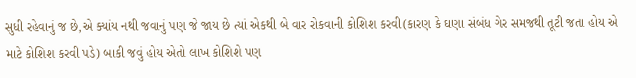સુધી રહેવાનું જ છે,એ ક્યાંય નથી જવાનું પણ જે જાય છે ત્યાં એકથી બે વાર રોકવાની કોશિશ કરવી(કારણ કે ઘણા સંબંધ ગેર સમજથી તૂટી જતા હોય એ માટે કોશિશ કરવી પડે) બાકી જવું હોય એતો લાખ કોશિશે પણ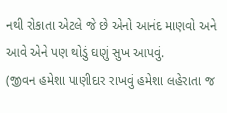નથી રોકાતા એટલે જે છે એનો આનંદ માણવો અને આવે એને પણ થોડું ઘણું સુખ આપવું.
(જીવન હમેશા પાણીદાર રાખવું હમેશા લહેરાતા જ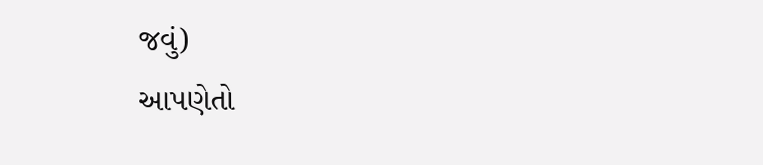જવું)
આપણેતો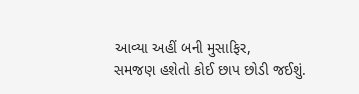આવ્યા અહીં બની મુસાફિર,
સમજણ હશેતો કોઈ છાપ છોડી જઈશું.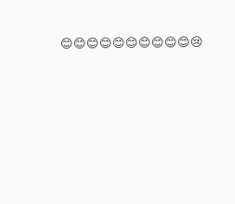😊😊😊😊😊😊😊😊😊😊😢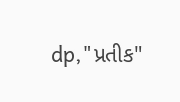dp,"પ્રતીક"